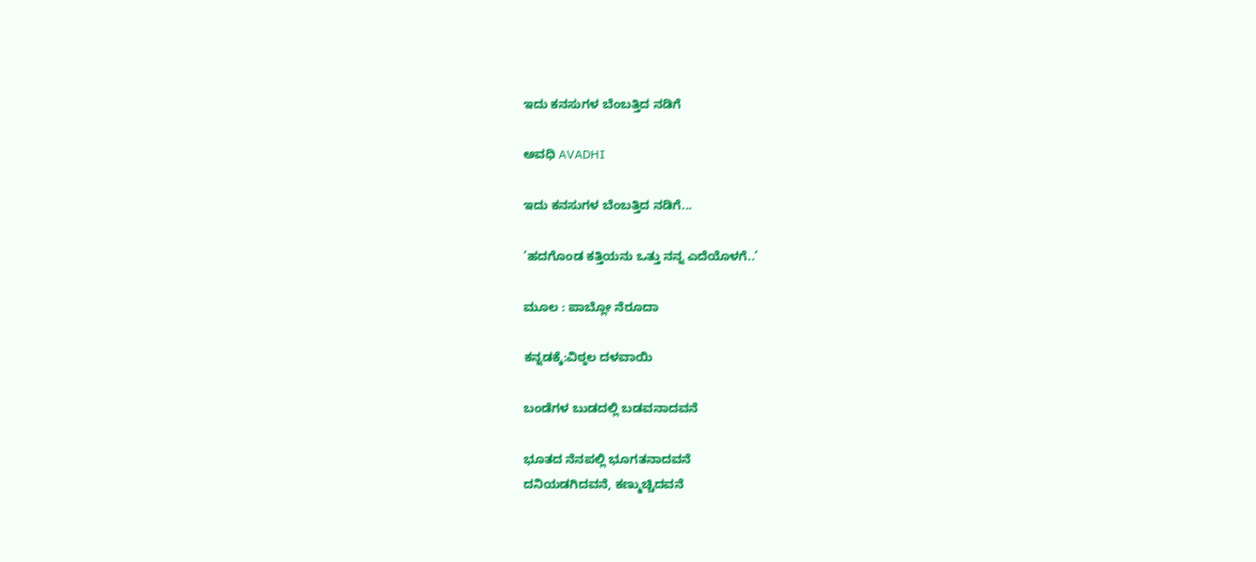ಇದು ಕನಸುಗಳ ಬೆಂಬತ್ತಿದ ನಡಿಗೆ‍

ಅವಧಿ AVADHI

ಇದು ಕನಸುಗಳ ಬೆಂಬತ್ತಿದ ನಡಿಗೆ...

’ಹದಗೊಂಡ ಕತ್ತಿಯನು ಒತ್ತು ನನ್ನ ಎದೆಯೊಳಗೆ..’

ಮೂಲ : ಪಾಬ್ಲೋ ನೆರೂದಾ

ಕನ್ನಡಕ್ಕೆ:ವಿಠ್ಠಲ ದಳವಾಯಿ

ಬಂಡೆಗಳ ಬುಡದಲ್ಲಿ ಬಡವನಾದವನೆ

ಭೂತದ ನೆನಪಲ್ಲಿ ಭೂಗತನಾದವನೆ
ದನಿಯಡಗಿದವನೆ, ಕಣ್ಮುಚ್ಚಿದವನೆ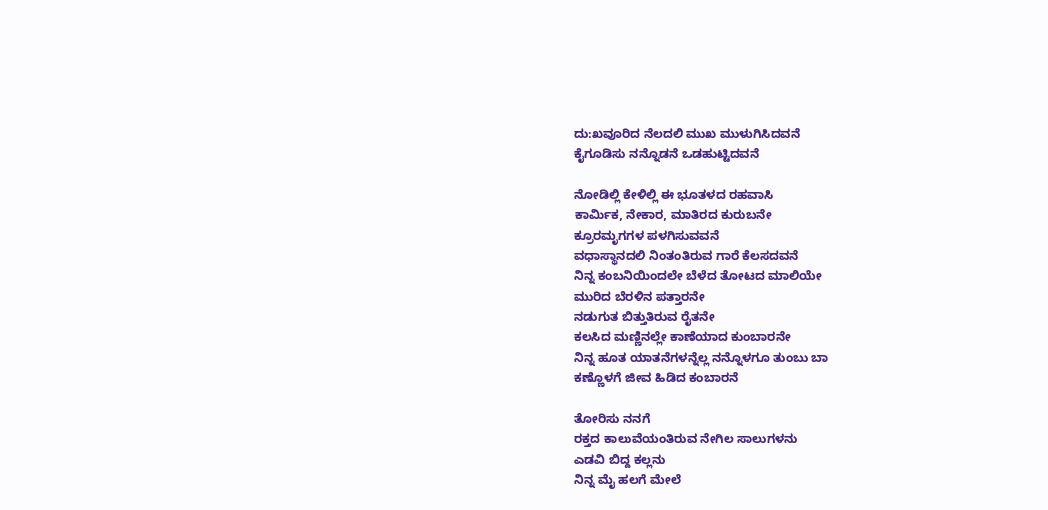ದು:ಖವೂರಿದ ನೆಲದಲಿ ಮುಖ ಮುಳುಗಿಸಿದವನೆ
ಕೈಗೂಡಿಸು ನನ್ನೊಡನೆ ಒಡಹುಟ್ಟಿದವನೆ

ನೋಡಿಲ್ಲಿ ಕೇಳಿಲ್ಲಿ ಈ ಭೂತಳದ ರಹವಾಸಿ
ಕಾರ್ಮಿಕ, ನೇಕಾರ, ಮಾತಿರದ ಕುರುಬನೇ
ಕ್ರೂರಮೃಗಗಳ ಪಳಗಿಸುವವನೆ
ವಧಾಸ್ಥಾನದಲಿ ನಿಂತಂತಿರುವ ಗಾರೆ ಕೆಲಸದವನೆ
ನಿನ್ನ ಕಂಬನಿಯಿಂದಲೇ ಬೆಳೆದ ತೋಟದ ಮಾಲಿಯೇ
ಮುರಿದ ಬೆರಳಿನ ಪತ್ತಾರನೇ
ನಡುಗುತ ಬಿತ್ತುತಿರುವ ರೈತನೇ
ಕಲಸಿದ ಮಣ್ಣಿನಲ್ಲೇ ಕಾಣೆಯಾದ ಕುಂಬಾರನೇ
ನಿನ್ನ ಹೂತ ಯಾತನೆಗಳನ್ನೆಲ್ಲ ನನ್ನೊಳಗೂ ತುಂಬು ಬಾ
ಕಣ್ಣೊಳಗೆ ಜೀವ ಹಿಡಿದ ಕಂಬಾರನೆ

ತೋರಿಸು ನನಗೆ
ರಕ್ತದ ಕಾಲುವೆಯಂತಿರುವ ನೇಗಿಲ ಸಾಲುಗಳನು
ಎಡವಿ ಬಿದ್ದ ಕಲ್ಲನು
ನಿನ್ನ ಮೈ ಹಲಗೆ ಮೇಲೆ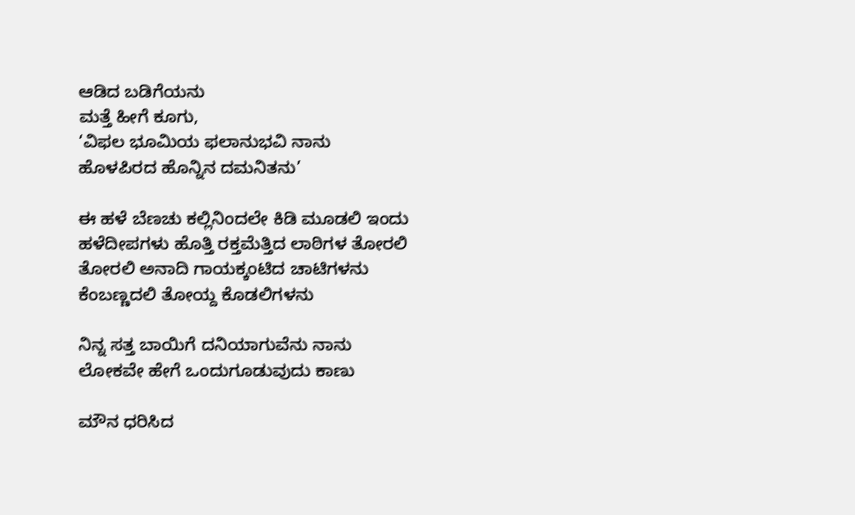ಆಡಿದ ಬಡಿಗೆಯನು
ಮತ್ತೆ ಹೀಗೆ ಕೂಗು,
‘ವಿಫಲ ಭೂಮಿಯ ಫಲಾನುಭವಿ ನಾನು
ಹೊಳಪಿರದ ಹೊನ್ನಿನ ದಮನಿತನು’

ಈ ಹಳೆ ಬೆಣಚು ಕಲ್ಲಿನಿಂದಲೇ ಕಿಡಿ ಮೂಡಲಿ ಇಂದು
ಹಳೆದೀಪಗಳು ಹೊತ್ತಿ ರಕ್ತಮೆತ್ತಿದ ಲಾಠಿಗಳ ತೋರಲಿ
ತೋರಲಿ ಅನಾದಿ ಗಾಯಕ್ಕಂಟಿದ ಚಾಟಿಗಳನು
ಕೆಂಬಣ್ಣದಲಿ ತೋಯ್ದ ಕೊಡಲಿಗಳನು

ನಿನ್ನ ಸತ್ತ ಬಾಯಿಗೆ ದನಿಯಾಗುವೆನು ನಾನು
ಲೋಕವೇ ಹೇಗೆ ಒಂದುಗೂಡುವುದು ಕಾಣು

ಮೌನ ಧರಿಸಿದ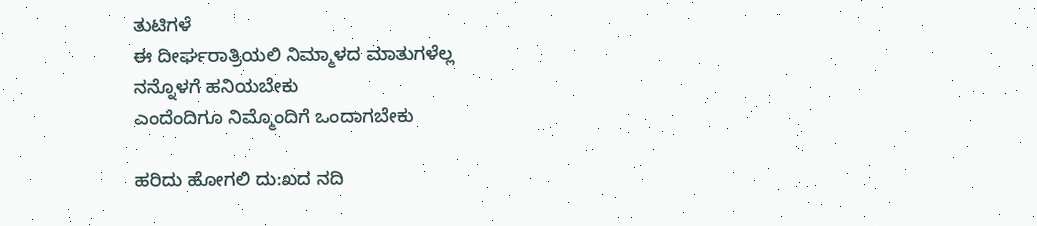ತುಟಿಗಳೆ
ಈ ದೀರ್ಘರಾತ್ರಿಯಲಿ ನಿಮ್ಮಾಳದ ಮಾತುಗಳೆಲ್ಲ
ನನ್ನೊಳಗೆ ಹನಿಯಬೇಕು
ಎಂದೆಂದಿಗೂ ನಿಮ್ಮೊಂದಿಗೆ ಒಂದಾಗಬೇಕು

ಹರಿದು ಹೋಗಲಿ ದು:ಖದ ನದಿ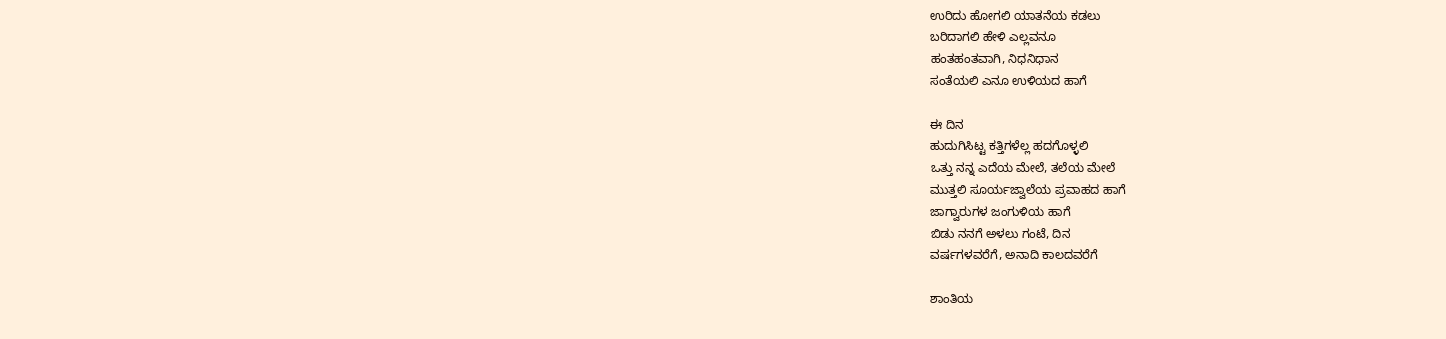ಉರಿದು ಹೋಗಲಿ ಯಾತನೆಯ ಕಡಲು
ಬರಿದಾಗಲಿ ಹೇಳಿ ಎಲ್ಲವನೂ
ಹಂತಹಂತವಾಗಿ, ನಿಧನಿಧಾನ
ಸಂತೆಯಲಿ ಎನೂ ಉಳಿಯದ ಹಾಗೆ

ಈ ದಿನ
ಹುದುಗಿಸಿಟ್ಟ ಕತ್ತಿಗಳೆಲ್ಲ ಹದಗೊಳ್ಳಲಿ
ಒತ್ತು ನನ್ನ ಎದೆಯ ಮೇಲೆ, ತಲೆಯ ಮೇಲೆ
ಮುತ್ತಲಿ ಸೂರ್ಯಜ್ವಾಲೆಯ ಪ್ರವಾಹದ ಹಾಗೆ
ಜಾಗ್ವಾರುಗಳ ಜಂಗುಳಿಯ ಹಾಗೆ
ಬಿಡು ನನಗೆ ಅಳಲು ಗಂಟೆ, ದಿನ
ವರ್ಷಗಳವರೆಗೆ, ಅನಾದಿ ಕಾಲದವರೆಗೆ

ಶಾಂತಿಯ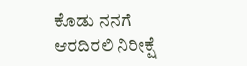ಕೊಡು ನನಗೆ ಆರದಿರಲಿ ನಿರೀಕ್ಷೆ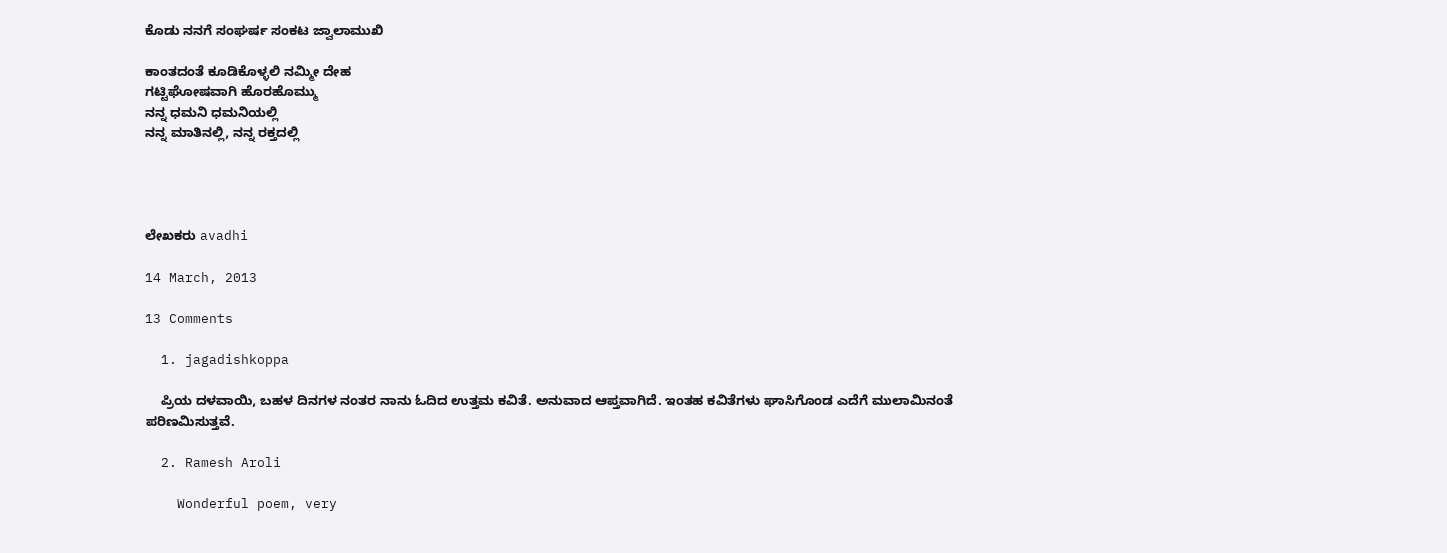ಕೊಡು ನನಗೆ ಸಂಘರ್ಷ ಸಂಕಟ ಜ್ವಾಲಾಮುಖಿ

ಕಾಂತದಂತೆ ಕೂಡಿಕೊಳ್ಳಲಿ ನಮ್ಮೀ ದೇಹ
ಗಟ್ಟಿಘೋಷವಾಗಿ ಹೊರಹೊಮ್ಮು
ನನ್ನ ಧಮನಿ ಧಮನಿಯಲ್ಲಿ
ನನ್ನ ಮಾತಿನಲ್ಲಿ, ನನ್ನ ರಕ್ತದಲ್ಲಿ




ಲೇಖಕರು avadhi

14 March, 2013

13 Comments

  1. jagadishkoppa

    ಪ್ರಿಯ ದಳವಾಯಿ, ಬಹಳ ದಿನಗಳ ನಂತರ ನಾನು ಓದಿದ ಉತ್ತಮ ಕವಿತೆ. ಅನುವಾದ ಆಪ್ತವಾಗಿದೆ. ಇಂತಹ ಕವಿತೆಗಳು ಘಾಸಿಗೊಂಡ ಎದೆಗೆ ಮುಲಾಮಿನಂತೆ ಪರಿಣಮಿಸುತ್ತವೆ.

  2. Ramesh Aroli

    Wonderful poem, very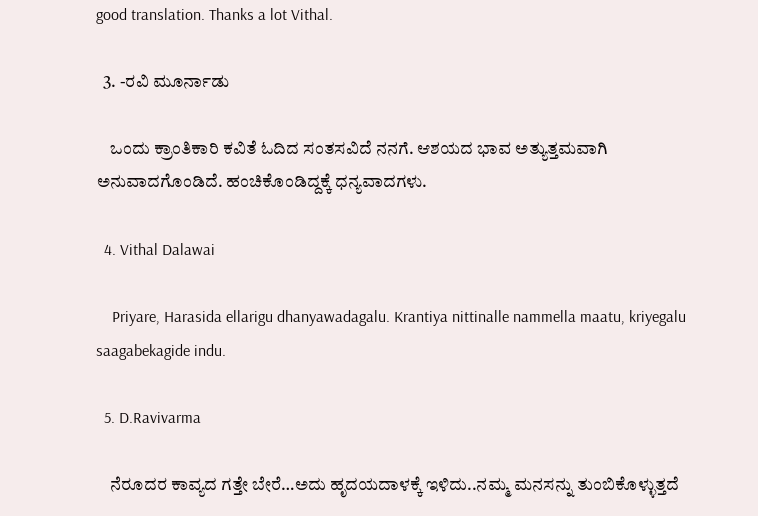good translation. Thanks a lot Vithal.

  3. -ರವಿ ಮೂರ್ನಾಡು

    ಒಂದು ಕ್ರಾಂತಿಕಾರಿ ಕವಿತೆ ಓದಿದ ಸಂತಸವಿದೆ ನನಗೆ. ಆಶಯದ ಭಾವ ಅತ್ಯುತ್ತಮವಾಗಿ ಅನುವಾದಗೊಂಡಿದೆ. ಹಂಚಿಕೊಂಡಿದ್ದಕ್ಕೆ ಧನ್ಯವಾದಗಳು.

  4. Vithal Dalawai

    Priyare, Harasida ellarigu dhanyawadagalu. Krantiya nittinalle nammella maatu, kriyegalu saagabekagide indu.

  5. D.Ravivarma

    ನೆರೂದರ ಕಾವ್ಯದ ಗತ್ತೇ ಬೇರೆ…ಅದು ಹೃದಯದಾಳಕ್ಕೆ ಇಳಿದು..ನಮ್ಮ ಮನಸನ್ನು ತುಂಬಿಕೊಳ್ಳುತ್ತದೆ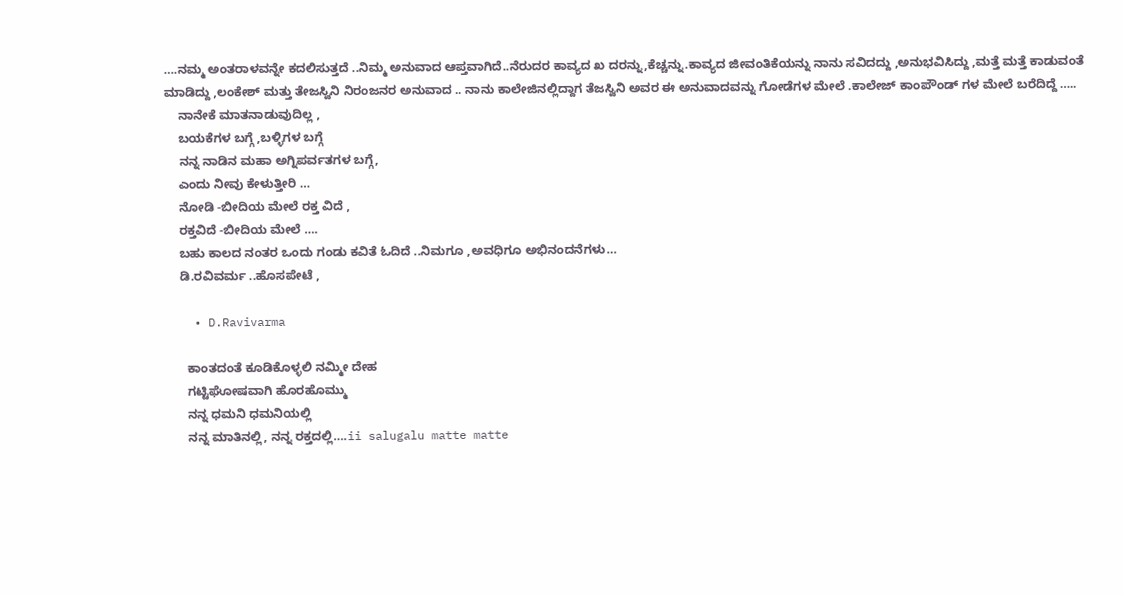….ನಮ್ಮ ಅಂತರಾಳವನ್ನೇ ಕದಲಿಸುತ್ತದೆ ..ನಿಮ್ಮ ಅನುವಾದ ಆಪ್ತವಾಗಿದೆ..ನೆರುದರ ಕಾವ್ಯದ ಖ ದರನ್ನು,ಕೆಚ್ಚನ್ನು.ಕಾವ್ಯದ ಜೀವಂತಿಕೆಯನ್ನು ನಾನು ಸವಿದದ್ದು ,ಅನುಭವಿಸಿದ್ದು ,ಮತ್ತೆ ಮತ್ತೆ ಕಾಡುವಂತೆ ಮಾಡಿದ್ದು ,ಲಂಕೇಶ್ ಮತ್ತು ತೇಜಸ್ವಿನಿ ನಿರಂಜನರ ಅನುವಾದ .. ನಾನು ಕಾಲೇಜಿನಲ್ಲಿದ್ದಾಗ ತೆಜಸ್ವಿನಿ ಅವರ ಈ ಅನುವಾದವನ್ನು ಗೋಡೆಗಳ ಮೇಲೆ .ಕಾಲೇಜ್ ಕಾಂಪೌಂಡ್ ಗಳ ಮೇಲೆ ಬರೆದಿದ್ದೆ …..
    ನಾನೇಕೆ ಮಾತನಾಡುವುದಿಲ್ಲ ,
    ಬಯಕೆಗಳ ಬಗ್ಗೆ ,ಬಳ್ಳಿಗಳ ಬಗ್ಗೆ
    ನನ್ನ ನಾಡಿನ ಮಹಾ ಅಗ್ನಿಪರ್ವತಗಳ ಬಗ್ಗೆ,
    ಎಂದು ನೀವು ಕೇಳುತ್ತೀರಿ …
    ನೋಡಿ -ಬೀದಿಯ ಮೇಲೆ ರಕ್ತ ವಿದೆ ,
    ರಕ್ತವಿದೆ -ಬೀದಿಯ ಮೇಲೆ ….
    ಬಹು ಕಾಲದ ನಂತರ ಒಂದು ಗಂಡು ಕವಿತೆ ಓದಿದೆ ..ನಿಮಗೂ ,ಅವಧಿಗೂ ಅಭಿನಂದನೆಗಳು…
    ಡಿ.ರವಿವರ್ಮ ..ಹೊಸಪೇಟೆ ,

    • D.Ravivarma

      ಕಾಂತದಂತೆ ಕೂಡಿಕೊಳ್ಳಲಿ ನಮ್ಮೀ ದೇಹ
      ಗಟ್ಟಿಘೋಷವಾಗಿ ಹೊರಹೊಮ್ಮು
      ನನ್ನ ಧಮನಿ ಧಮನಿಯಲ್ಲಿ
      ನನ್ನ ಮಾತಿನಲ್ಲಿ, ನನ್ನ ರಕ್ತದಲ್ಲಿ….ii salugalu matte matte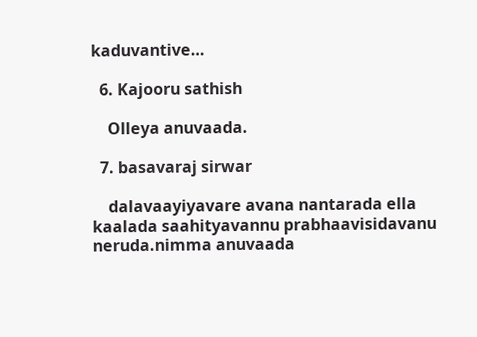kaduvantive…

  6. Kajooru sathish

    Olleya anuvaada.

  7. basavaraj sirwar

    dalavaayiyavare avana nantarada ella kaalada saahityavannu prabhaavisidavanu neruda.nimma anuvaada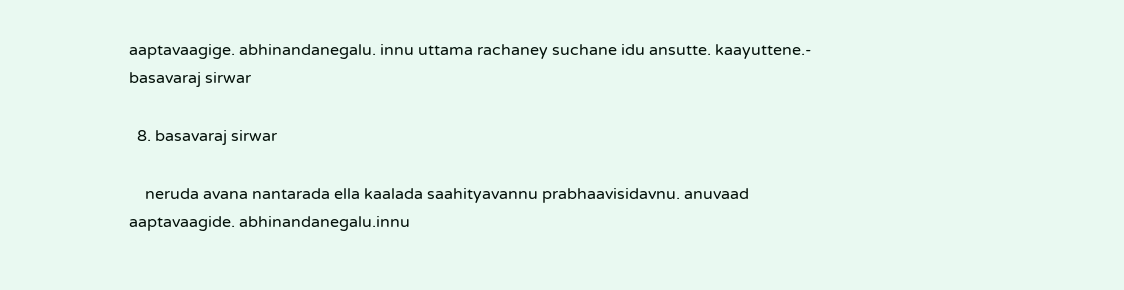aaptavaagige. abhinandanegalu. innu uttama rachaney suchane idu ansutte. kaayuttene.- basavaraj sirwar

  8. basavaraj sirwar

    neruda avana nantarada ella kaalada saahityavannu prabhaavisidavnu. anuvaad aaptavaagide. abhinandanegalu.innu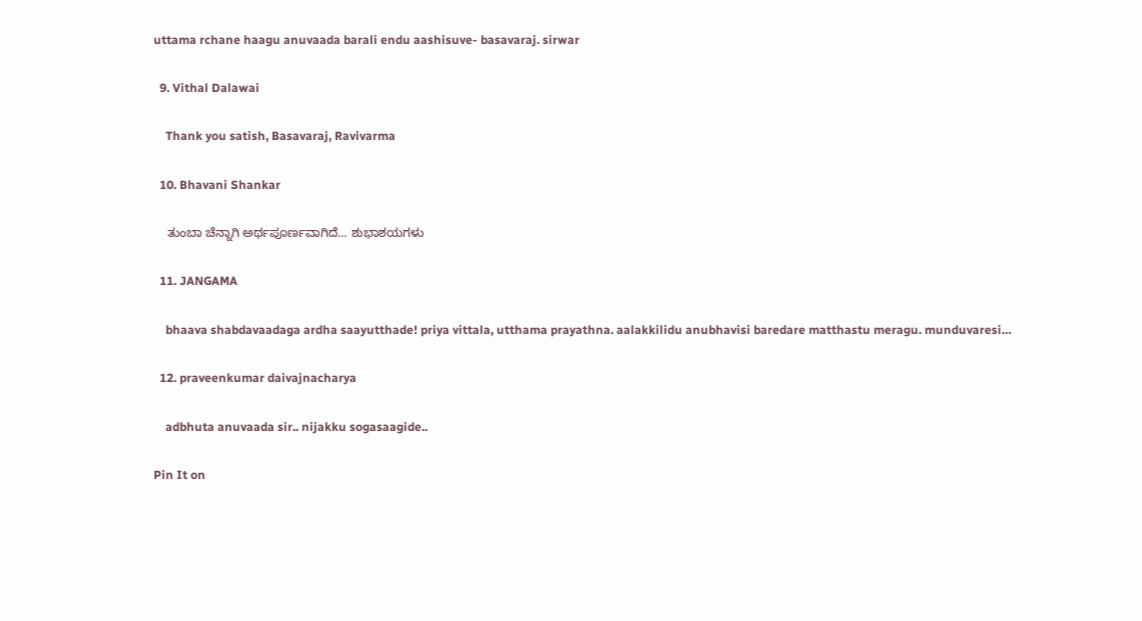uttama rchane haagu anuvaada barali endu aashisuve- basavaraj. sirwar

  9. Vithal Dalawai

    Thank you satish, Basavaraj, Ravivarma

  10. Bhavani Shankar

    ತುಂಬಾ ಚೆನ್ನಾಗಿ ಅರ್ಥಪೂರ್ಣವಾಗಿದೆ… ಶುಭಾಶಯಗಳು

  11. JANGAMA

    bhaava shabdavaadaga ardha saayutthade! priya vittala, utthama prayathna. aalakkilidu anubhavisi baredare matthastu meragu. munduvaresi…

  12. praveenkumar daivajnacharya

    adbhuta anuvaada sir.. nijakku sogasaagide..

Pin It on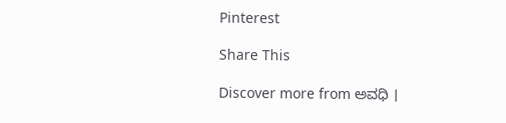Pinterest

Share This

Discover more from ಅವಧಿ ।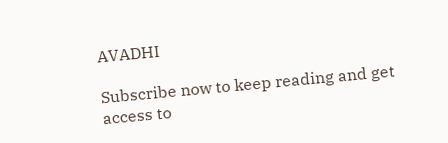AVADHI

Subscribe now to keep reading and get access to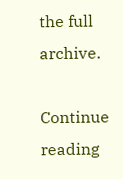the full archive.

Continue reading